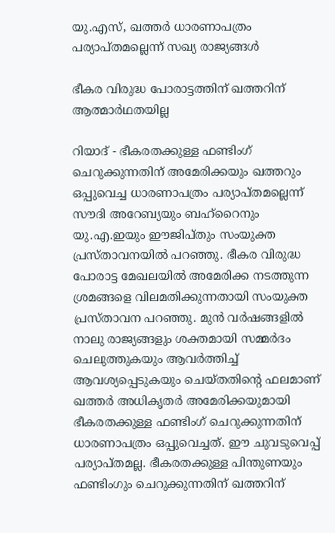യു.എസ്, ഖത്തർ ധാരണാപത്രം പര്യാപ്തമല്ലെന്ന് സഖ്യ രാജ്യങ്ങൾ

ഭീകര വിരുദ്ധ പോരാട്ടത്തിന് ഖത്തറിന് ആത്മാർഥതയില്ല

റിയാദ് - ഭീകരതക്കുള്ള ഫണ്ടിംഗ് ചെറുക്കുന്നതിന് അമേരിക്കയും ഖത്തറും ഒപ്പുവെച്ച ധാരണാപത്രം പര്യാപ്തമല്ലെന്ന് സൗദി അറേബ്യയും ബഹ്‌റൈനും യു.എ.ഇയും ഈജിപ്തും സംയുക്ത പ്രസ്താവനയിൽ പറഞ്ഞു. ഭീകര വിരുദ്ധ പോരാട്ട മേഖലയിൽ അമേരിക്ക നടത്തുന്ന ശ്രമങ്ങളെ വിലമതിക്കുന്നതായി സംയുക്ത പ്രസ്താവന പറഞ്ഞു. മുൻ വർഷങ്ങളിൽ നാലു രാജ്യങ്ങളും ശക്തമായി സമ്മർദം ചെലുത്തുകയും ആവർത്തിച്ച് ആവശ്യപ്പെടുകയും ചെയ്തതിന്റെ ഫലമാണ് ഖത്തർ അധികൃതർ അമേരിക്കയുമായി ഭീകരതക്കുള്ള ഫണ്ടിംഗ് ചെറുക്കുന്നതിന് ധാരണാപത്രം ഒപ്പുവെച്ചത്. ഈ ചുവടുവെപ്പ് പര്യാപ്തമല്ല. ഭീകരതക്കുള്ള പിന്തുണയും ഫണ്ടിംഗും ചെറുക്കുന്നതിന് ഖത്തറിന്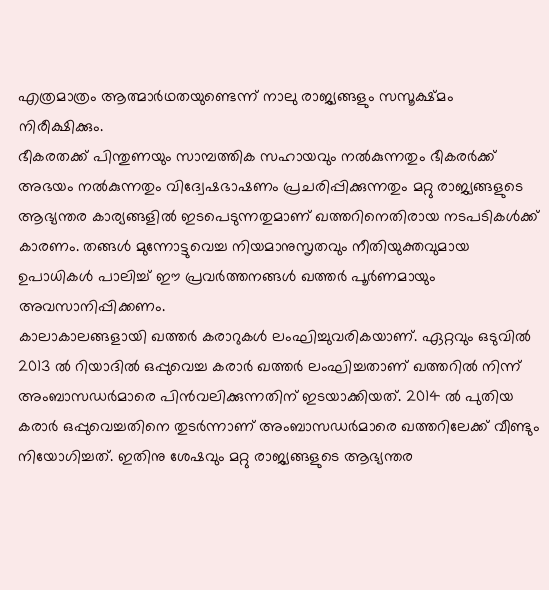എത്രമാത്രം ആത്മാർഥതയുണ്ടെന്ന് നാലു രാജ്യങ്ങളും സസൂക്ഷ്മം നിരീക്ഷിക്കും.
ഭീകരതക്ക് പിന്തുണയും സാമ്പത്തിക സഹായവും നൽകുന്നതും ഭീകരർക്ക് അഭയം നൽകുന്നതും വിദ്വേഷഭാഷണം പ്രചരിപ്പിക്കുന്നതും മറ്റു രാജ്യങ്ങളുടെ ആഭ്യന്തര കാര്യങ്ങളിൽ ഇടപെടുന്നതുമാണ് ഖത്തറിനെതിരായ നടപടികൾക്ക് കാരണം. തങ്ങൾ മുന്നോട്ടുവെച്ച നിയമാനുസൃതവും നീതിയുക്തവുമായ ഉപാധികൾ പാലിച്ച് ഈ പ്രവർത്തനങ്ങൾ ഖത്തർ പൂർണമായും അവസാനിപ്പിക്കണം.
കാലാകാലങ്ങളായി ഖത്തർ കരാറുകൾ ലംഘിച്ചുവരികയാണ്. ഏറ്റവും ഒടുവിൽ 2013 ൽ റിയാദിൽ ഒപ്പുവെച്ച കരാർ ഖത്തർ ലംഘിച്ചതാണ് ഖത്തറിൽ നിന്ന് അംബാസഡർമാരെ പിൻവലിക്കുന്നതിന് ഇടയാക്കിയത്. 2014 ൽ പുതിയ കരാർ ഒപ്പുവെച്ചതിനെ തുടർന്നാണ് അംബാസഡർമാരെ ഖത്തറിലേക്ക് വീണ്ടും നിയോഗിച്ചത്. ഇതിനു ശേഷവും മറ്റു രാജ്യങ്ങളുടെ ആഭ്യന്തര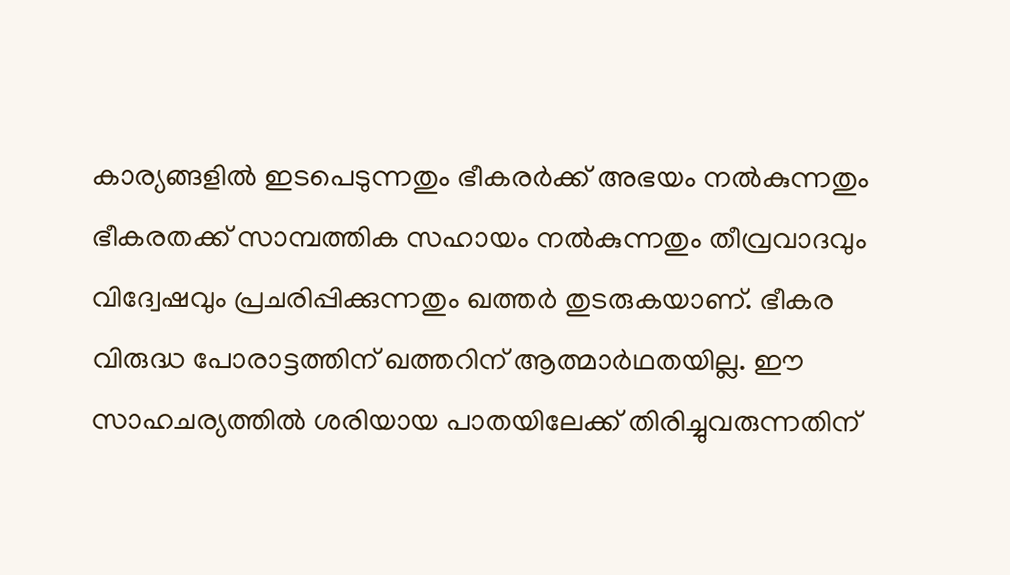കാര്യങ്ങളിൽ ഇടപെടുന്നതും ഭീകരർക്ക് അഭയം നൽകുന്നതും ഭീകരതക്ക് സാമ്പത്തിക സഹായം നൽകുന്നതും തീവ്രവാദവും വിദ്വേഷവും പ്രചരിപ്പിക്കുന്നതും ഖത്തർ തുടരുകയാണ്. ഭീകര വിരുദ്ധ പോരാട്ടത്തിന് ഖത്തറിന് ആത്മാർഥതയില്ല. ഈ സാഹചര്യത്തിൽ ശരിയായ പാതയിലേക്ക് തിരിച്ചുവരുന്നതിന്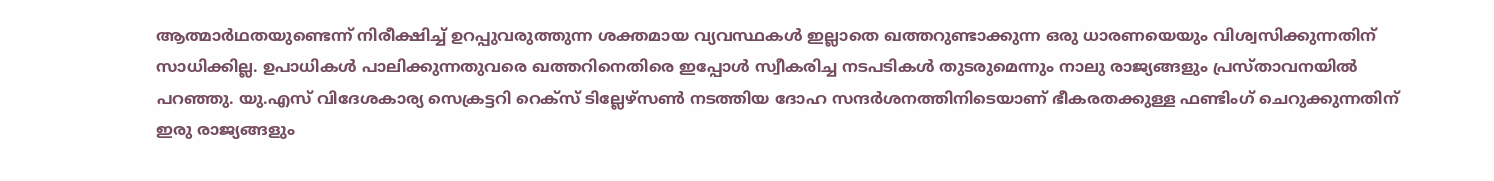ആത്മാർഥതയുണ്ടെന്ന് നിരീക്ഷിച്ച് ഉറപ്പുവരുത്തുന്ന ശക്തമായ വ്യവസ്ഥകൾ ഇല്ലാതെ ഖത്തറുണ്ടാക്കുന്ന ഒരു ധാരണയെയും വിശ്വസിക്കുന്നതിന് സാധിക്കില്ല. ഉപാധികൾ പാലിക്കുന്നതുവരെ ഖത്തറിനെതിരെ ഇപ്പോൾ സ്വീകരിച്ച നടപടികൾ തുടരുമെന്നും നാലു രാജ്യങ്ങളും പ്രസ്താവനയിൽ പറഞ്ഞു. യു.എസ് വിദേശകാര്യ സെക്രട്ടറി റെക്‌സ് ടില്ലേഴ്‌സൺ നടത്തിയ ദോഹ സന്ദർശനത്തിനിടെയാണ് ഭീകരതക്കുള്ള ഫണ്ടിംഗ് ചെറുക്കുന്നതിന് ഇരു രാജ്യങ്ങളും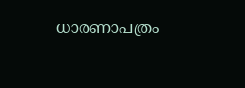ധാരണാപത്രം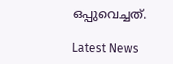ഒപ്പുവെച്ചത്.

Latest News